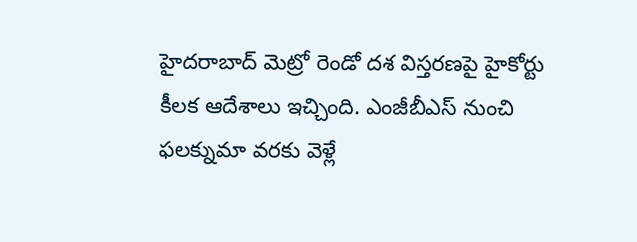హైదరాబాద్ మెట్రో రెండో దశ విస్తరణపై హైకోర్టు కీలక ఆదేశాలు ఇచ్చింది. ఎంజీబీఎస్ నుంచి ఫలక్నుమా వరకు వెళ్లే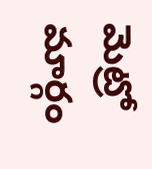మెట్రో మార్గం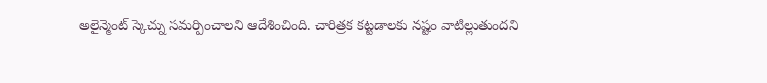అలైన్మెంట్ స్కెచ్ను సమర్పించాలని ఆదేశించింది. చారిత్రక కట్టడాలకు నష్టం వాటిల్లుతుందని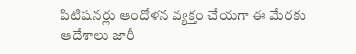పిటిషనర్లు ఆందోళన వ్యక్తం చేయగా ఈ మేరకు ఆదేశాలు జారీ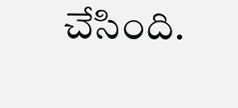చేసింది.